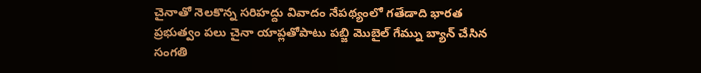చైనాతో నెలకొన్న సరిహద్దు వివాదం నేపథ్యంలో గతేడాది భారత ప్రభుత్వం పలు చైనా యాప్లతోపాటు పబ్జి మొబైల్ గేమ్ను బ్యాన్ చేసిన సంగతి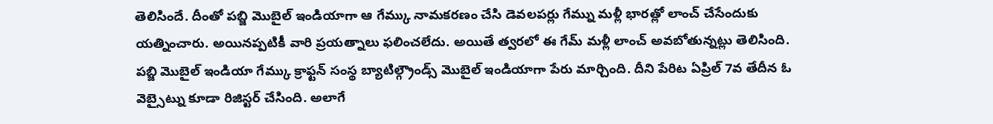తెలిసిందే. దీంతో పబ్జి మొబైల్ ఇండియాగా ఆ గేమ్కు నామకరణం చేసి డెవలపర్లు గేమ్ను మళ్లీ భారత్లో లాంచ్ చేసేందుకు యత్నించారు. అయినప్పటికీ వారి ప్రయత్నాలు ఫలించలేదు. అయితే త్వరలో ఈ గేమ్ మళ్లీ లాంచ్ అవబోతున్నట్లు తెలిసింది.
పబ్జి మొబైల్ ఇండియా గేమ్కు క్రాఫ్టన్ సంస్థ బ్యాటిల్గ్రౌండ్స్ మొబైల్ ఇండియాగా పేరు మార్చింది. దీని పేరిట ఏప్రిల్ 7వ తేదీన ఓ వెబ్సైట్ను కూడా రిజిస్టర్ చేసింది. అలాగే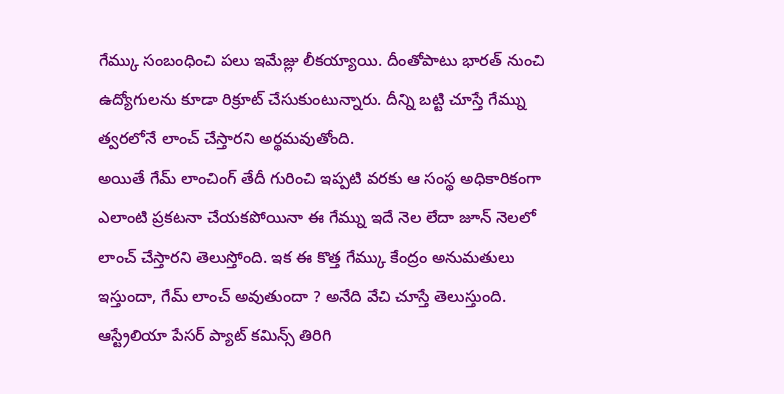గేమ్కు సంబంధించి పలు ఇమేజ్లు లీకయ్యాయి. దీంతోపాటు భారత్ నుంచి ఉద్యోగులను కూడా రిక్రూట్ చేసుకుంటున్నారు. దీన్ని బట్టి చూస్తే గేమ్ను త్వరలోనే లాంచ్ చేస్తారని అర్థమవుతోంది.
అయితే గేమ్ లాంచింగ్ తేదీ గురించి ఇప్పటి వరకు ఆ సంస్థ అధికారికంగా ఎలాంటి ప్రకటనా చేయకపోయినా ఈ గేమ్ను ఇదే నెల లేదా జూన్ నెలలో లాంచ్ చేస్తారని తెలుస్తోంది. ఇక ఈ కొత్త గేమ్కు కేంద్రం అనుమతులు ఇస్తుందా, గేమ్ లాంచ్ అవుతుందా ? అనేది వేచి చూస్తే తెలుస్తుంది.
ఆస్ట్రేలియా పేసర్ ప్యాట్ కమిన్స్ తిరిగి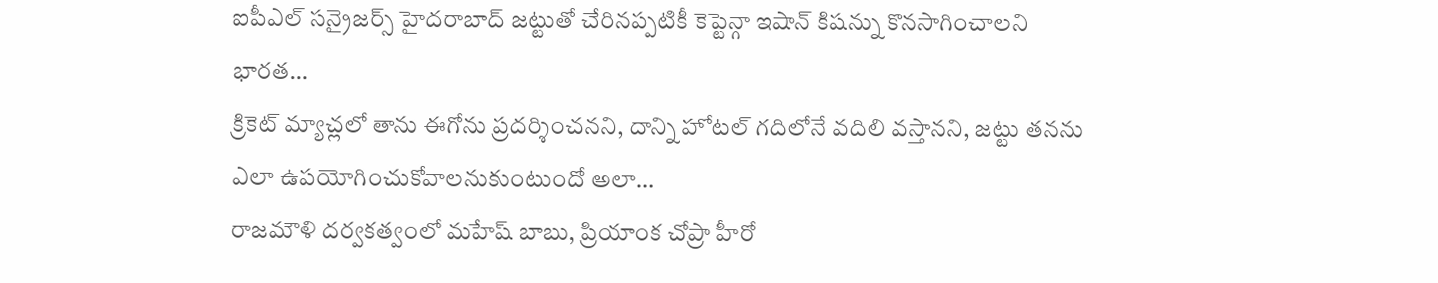ఐపీఎల్ సన్రైజర్స్ హైదరాబాద్ జట్టుతో చేరినప్పటికీ కెప్టెన్గా ఇషాన్ కిషన్ను కొనసాగించాలని భారత…
క్రికెట్ మ్యాచ్లలో తాను ఈగోను ప్రదర్శించనని, దాన్ని హోటల్ గదిలోనే వదిలి వస్తానని, జట్టు తనను ఎలా ఉపయోగించుకోవాలనుకుంటుందో అలా…
రాజమౌళి దర్వకత్వంలో మహేష్ బాబు, ప్రియాంక చోప్రా హీరో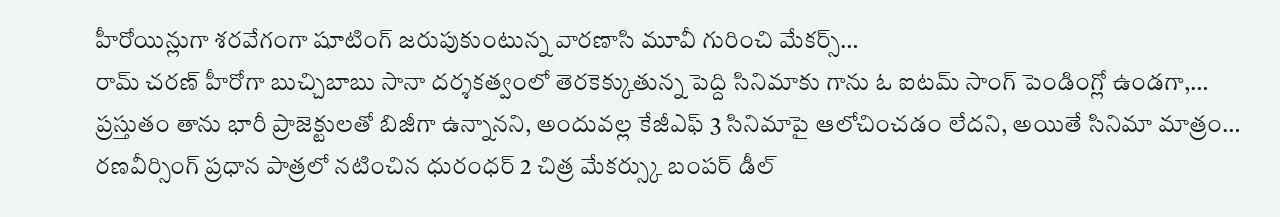హీరోయిన్లుగా శరవేగంగా షూటింగ్ జరుపుకుంటున్న వారణాసి మూవీ గురించి మేకర్స్…
రామ్ చరణ్ హీరోగా బుచ్చిబాబు సానా దర్శకత్వంలో తెరకెక్కుతున్న పెద్ది సినిమాకు గాను ఓ ఐటమ్ సాంగ్ పెండింగ్లో ఉండగా,…
ప్రస్తుతం తాను భారీ ప్రాజెక్టులతో బిజీగా ఉన్నానని, అందువల్ల కేజీఎఫ్ 3 సినిమాపై ఆలోచించడం లేదని, అయితే సినిమా మాత్రం…
రణవీర్సింగ్ ప్రధాన పాత్రలో నటించిన ధురంధర్ 2 చిత్ర మేకర్స్కు బంపర్ డీల్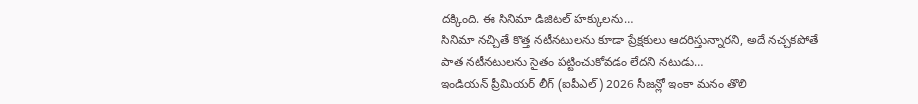దక్కింది. ఈ సినిమా డిజిటల్ హక్కులను…
సినిమా నచ్చితే కొత్త నటీనటులను కూడా ప్రేక్షకులు ఆదరిస్తున్నారని, అదే నచ్చకపోతే పాత నటీనటులను సైతం పట్టించుకోవడం లేదని నటుడు…
ఇండియన్ ప్రీమియర్ లీగ్ (ఐపీఎల్) 2026 సీజన్లో ఇంకా మనం తొలి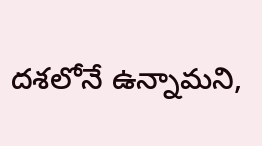దశలోనే ఉన్నామని,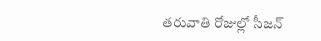తరువాతి రోజుల్లో సీజన్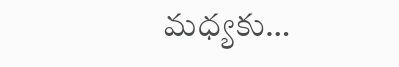మధ్యకు…